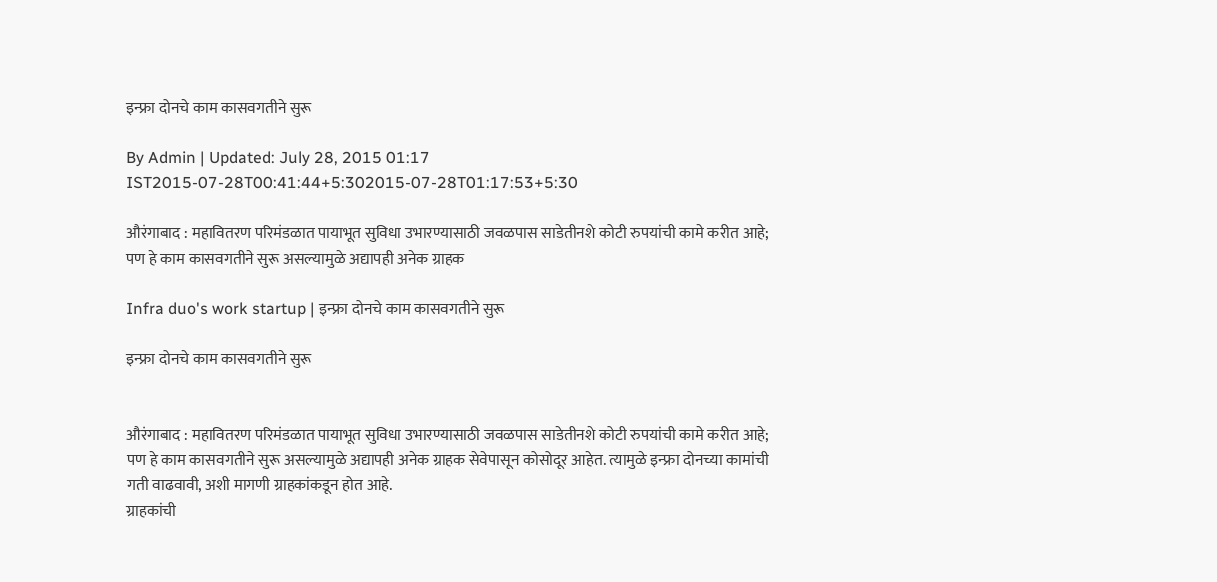इन्फ्रा दोनचे काम कासवगतीने सुरू

By Admin | Updated: July 28, 2015 01:17 IST2015-07-28T00:41:44+5:302015-07-28T01:17:53+5:30

औरंगाबाद : महावितरण परिमंडळात पायाभूत सुविधा उभारण्यासाठी जवळपास साडेतीनशे कोटी रुपयांची कामे करीत आहे; पण हे काम कासवगतीने सुरू असल्यामुळे अद्यापही अनेक ग्राहक

Infra duo's work startup | इन्फ्रा दोनचे काम कासवगतीने सुरू

इन्फ्रा दोनचे काम कासवगतीने सुरू


औरंगाबाद : महावितरण परिमंडळात पायाभूत सुविधा उभारण्यासाठी जवळपास साडेतीनशे कोटी रुपयांची कामे करीत आहे; पण हे काम कासवगतीने सुरू असल्यामुळे अद्यापही अनेक ग्राहक सेवेपासून कोसोदूर आहेत. त्यामुळे इन्फ्रा दोनच्या कामांची गती वाढवावी, अशी मागणी ग्राहकांकडून होत आहे.
ग्राहकांची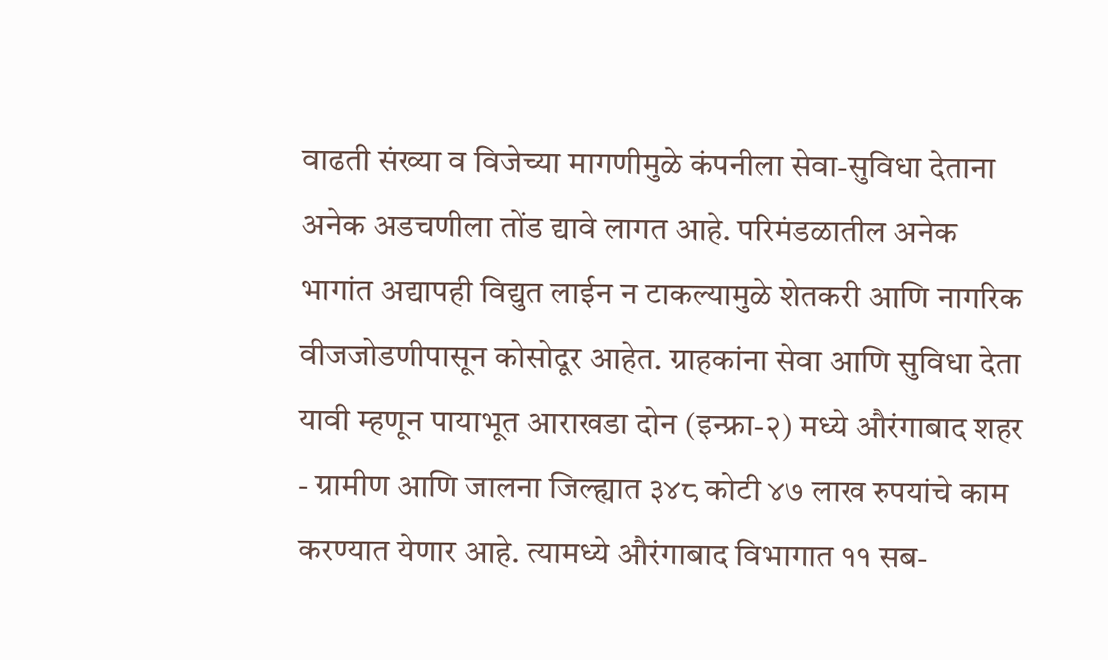वाढती संख्या व विजेच्या मागणीमुळे कंपनीला सेवा-सुविधा देताना अनेक अडचणीला तोंड द्यावे लागत आहे. परिमंडळातील अनेक भागांत अद्यापही विद्युत लाईन न टाकल्यामुळे शेतकरी आणि नागरिक वीजजोडणीपासून कोसोदूर आहेत. ग्राहकांना सेवा आणि सुविधा देता यावी म्हणून पायाभूत आराखडा दोन (इन्फ्रा-२) मध्ये औरंगाबाद शहर - ग्रामीण आणि जालना जिल्ह्यात ३४८ कोटी ४७ लाख रुपयांचे काम करण्यात येणार आहे. त्यामध्ये औरंगाबाद विभागात ११ सब-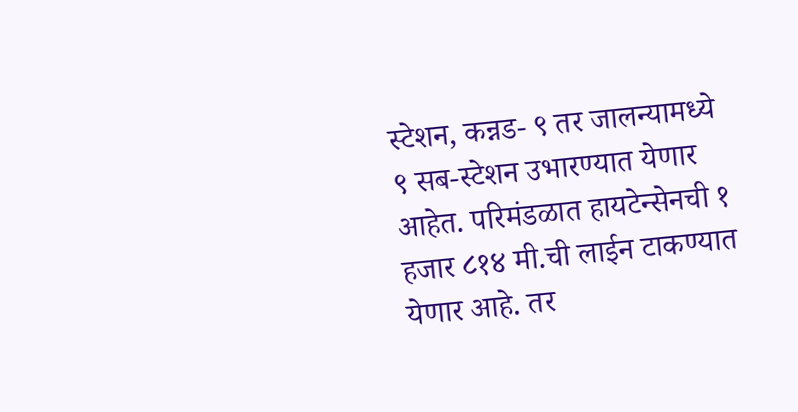स्टेशन, कन्नड- ९ तर जालन्यामध्ये ९ सब-स्टेशन उभारण्यात येणार आहेत. परिमंडळात हायटेन्सेनची १ हजार ८१४ मी.ची लाईन टाकण्यात येणार आहे. तर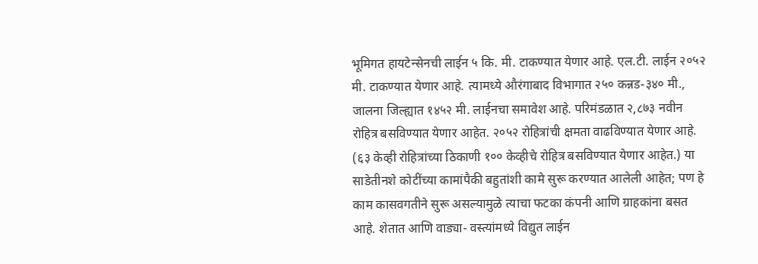भूमिगत हायटेन्सेनची लाईन ५ कि. मी. टाकण्यात येणार आहे. एल.टी. लाईन २०५२ मी. टाकण्यात येणार आहे. त्यामध्ये औरंगाबाद विभागात २५० कन्नड-३४० मी., जालना जिल्ह्यात १४५२ मी. लाईनचा समावेश आहे. परिमंडळात २,८७३ नवीन रोहित्र बसविण्यात येणार आहेत. २०५२ रोहित्रांची क्षमता वाढविण्यात येणार आहे. (६३ केव्ही रोहित्रांच्या ठिकाणी १०० केव्हीचे रोहित्र बसविण्यात येणार आहेत.) या साडेतीनशे कोटींच्या कामांपैकी बहुतांशी कामे सुरू करण्यात आलेली आहेत; पण हे काम कासवगतीने सुरू असल्यामुळे त्याचा फटका कंपनी आणि ग्राहकांना बसत आहे. शेतात आणि वाड्या- वस्त्यांमध्ये विद्युत लाईन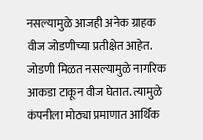नसल्यामुळे आजही अनेक ग्राहक वीज जोडणीच्या प्रतीक्षेत आहेत. जोडणी मिळत नसल्यामुळे नागरिक आकडा टाकून वीज घेतात. त्यामुळे कंपनीला मोठ्या प्रमाणात आर्थिक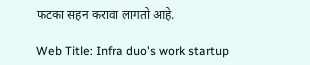फटका सहन करावा लागतो आहे.

Web Title: Infra duo's work startup